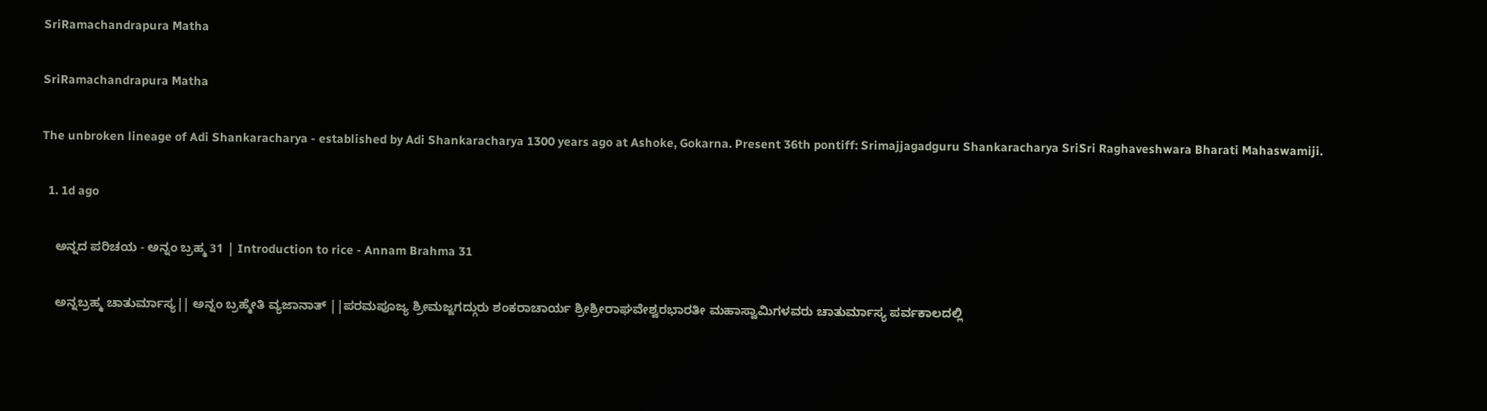SriRamachandrapura Matha

SriRamachandrapura Matha

The unbroken lineage of Adi Shankaracharya - established by Adi Shankaracharya 1300 years ago at Ashoke, Gokarna. Present 36th pontiff: Srimajjagadguru Shankaracharya SriSri Raghaveshwara Bharati Mahaswamiji.

  1. 1d ago

    ಅನ್ನದ ಪರಿಚಯ - ಅನ್ನಂ ಬ್ರಹ್ಮ 31 | Introduction to rice - Annam Brahma 31

    ಅನ್ನಬ್ರಹ್ಮ ಚಾತುರ್ಮಾಸ್ಯ|| ಅನ್ನಂ ಬ್ರಹ್ಮೇತಿ ವ್ಯಜಾನಾತ್ ||ಪರಮಪೂಜ್ಯ ಶ್ರೀಮಜ್ಜಗದ್ಗುರು ಶಂಕರಾಚಾರ್ಯ ಶ್ರೀಶ್ರೀರಾಘವೇಶ್ವರಭಾರತೀ ಮಹಾಸ್ವಾಮಿಗಳವರು ಚಾತುರ್ಮಾಸ್ಯ ಪರ್ವಕಾಲದಲ್ಲಿ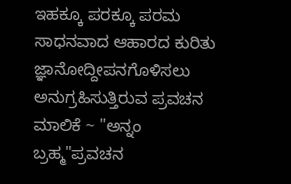ಇಹಕ್ಕೂ ಪರಕ್ಕೂ ಪರಮ ಸಾಧನವಾದ ಆಹಾರದ ಕುರಿತು ಜ್ಞಾನೋದ್ದೀಪನಗೊಳಿಸಲು ಅನುಗ್ರಹಿಸುತ್ತಿರುವ ಪ್ರವಚನ ಮಾಲಿಕೆ ~ "ಅನ್ನಂ ಬ್ರಹ್ಮ"ಪ್ರವಚನ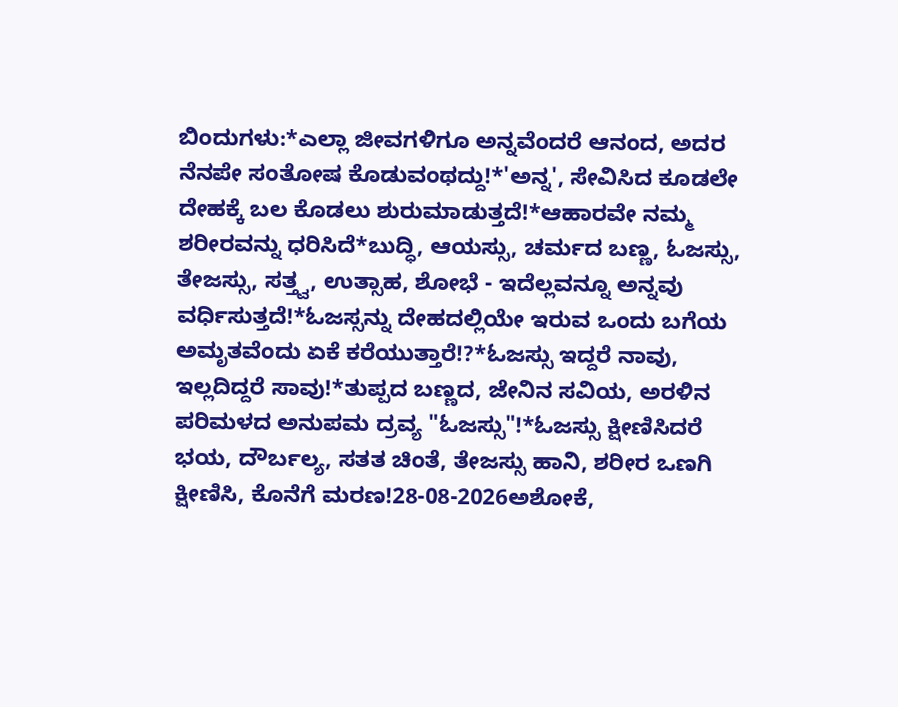ಬಿಂದುಗಳು:*ಎಲ್ಲಾ ಜೀವಗಳಿಗೂ ಅನ್ನವೆಂದರೆ ಆನಂದ, ಅದರ ನೆನಪೇ ಸಂತೋಷ ಕೊಡುವಂಥದ್ದು!*'ಅನ್ನ', ಸೇವಿಸಿದ ಕೂಡಲೇ ದೇಹಕ್ಕೆ ಬಲ ಕೊಡಲು ಶುರುಮಾಡುತ್ತದೆ!*ಆಹಾರವೇ ನಮ್ಮ ಶರೀರವನ್ನು ಧರಿಸಿದೆ*ಬುದ್ಧಿ, ಆಯಸ್ಸು, ಚರ್ಮದ ಬಣ್ಣ, ಓಜಸ್ಸು, ತೇಜಸ್ಸು, ಸತ್ತ್ವ, ಉತ್ಸಾಹ, ಶೋಭೆ - ಇದೆಲ್ಲವನ್ನೂ ಅನ್ನವು ವರ್ಧಿಸುತ್ತದೆ!*ಓಜಸ್ಸನ್ನು ದೇಹದಲ್ಲಿಯೇ ಇರುವ ಒಂದು ಬಗೆಯ ಅಮೃತವೆಂದು ಏಕೆ ಕರೆಯುತ್ತಾರೆ!?*ಓಜಸ್ಸು ಇದ್ದರೆ ನಾವು, ಇಲ್ಲದಿದ್ದರೆ ಸಾವು!*ತುಪ್ಪದ ಬಣ್ಣದ, ಜೇನಿನ ಸವಿಯ, ಅರಳಿನ ಪರಿಮಳದ ಅನುಪಮ ದ್ರವ್ಯ "ಓಜಸ್ಸು"!*ಓಜಸ್ಸು ಕ್ಷೀಣಿಸಿದರೆ ಭಯ, ದೌರ್ಬಲ್ಯ, ಸತತ ಚಿಂತೆ, ತೇಜಸ್ಸು ಹಾನಿ, ಶರೀರ ಒಣಗಿ ಕ್ಷೀಣಿಸಿ, ಕೊನೆಗೆ ಮರಣ!28-08-2026ಅಶೋಕೆ,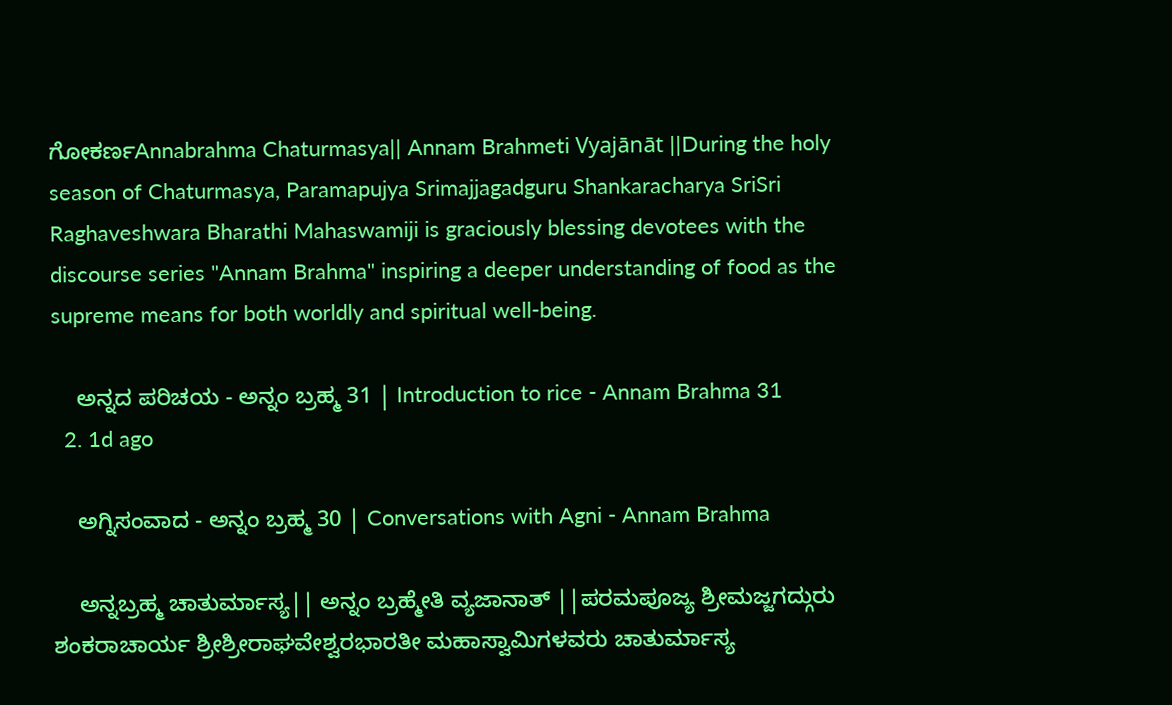ಗೋಕರ್ಣAnnabrahma Chaturmasya|| Annam Brahmeti Vyajānāt ||During the holy season of Chaturmasya, Paramapujya Srimajjagadguru Shankaracharya SriSri Raghaveshwara Bharathi Mahaswamiji is graciously blessing devotees with the discourse series "Annam Brahma" inspiring a deeper understanding of food as the supreme means for both worldly and spiritual well-being.

    ಅನ್ನದ ಪರಿಚಯ - ಅನ್ನಂ ಬ್ರಹ್ಮ 31 | Introduction to rice - Annam Brahma 31
  2. 1d ago

    ಅಗ್ನಿಸಂವಾದ - ಅನ್ನಂ ಬ್ರಹ್ಮ 30 | Conversations with Agni - Annam Brahma

    ಅನ್ನಬ್ರಹ್ಮ ಚಾತುರ್ಮಾಸ್ಯ|| ಅನ್ನಂ ಬ್ರಹ್ಮೇತಿ ವ್ಯಜಾನಾತ್ ||ಪರಮಪೂಜ್ಯ ಶ್ರೀಮಜ್ಜಗದ್ಗುರು ಶಂಕರಾಚಾರ್ಯ ಶ್ರೀಶ್ರೀರಾಘವೇಶ್ವರಭಾರತೀ ಮಹಾಸ್ವಾಮಿಗಳವರು ಚಾತುರ್ಮಾಸ್ಯ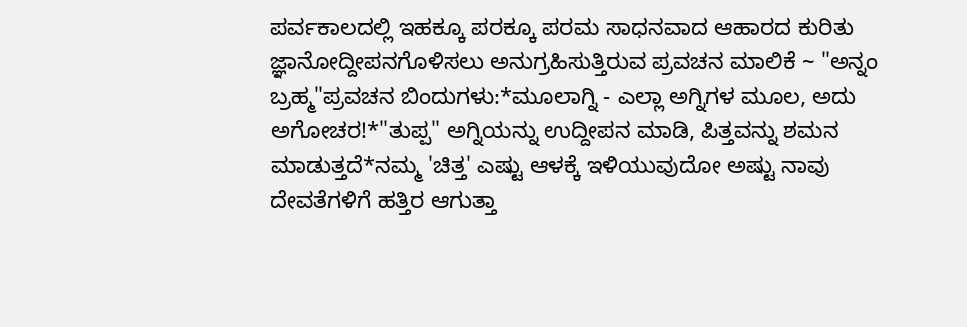ಪರ್ವಕಾಲದಲ್ಲಿ ಇಹಕ್ಕೂ ಪರಕ್ಕೂ ಪರಮ ಸಾಧನವಾದ ಆಹಾರದ ಕುರಿತು ಜ್ಞಾನೋದ್ದೀಪನಗೊಳಿಸಲು ಅನುಗ್ರಹಿಸುತ್ತಿರುವ ಪ್ರವಚನ ಮಾಲಿಕೆ ~ "ಅನ್ನಂ ಬ್ರಹ್ಮ"ಪ್ರವಚನ ಬಿಂದುಗಳು:*ಮೂಲಾಗ್ನಿ - ಎಲ್ಲಾ ಅಗ್ನಿಗಳ ಮೂಲ, ಅದು ಅಗೋಚರ!*"ತುಪ್ಪ" ಅಗ್ನಿಯನ್ನು ಉದ್ದೀಪನ ಮಾಡಿ, ಪಿತ್ತವನ್ನು ಶಮನ ಮಾಡುತ್ತದೆ*ನಮ್ಮ 'ಚಿತ್ತ' ಎಷ್ಟು ಆಳಕ್ಕೆ ಇಳಿಯುವುದೋ ಅಷ್ಟು ನಾವು ದೇವತೆಗಳಿಗೆ ಹತ್ತಿರ ಆಗುತ್ತಾ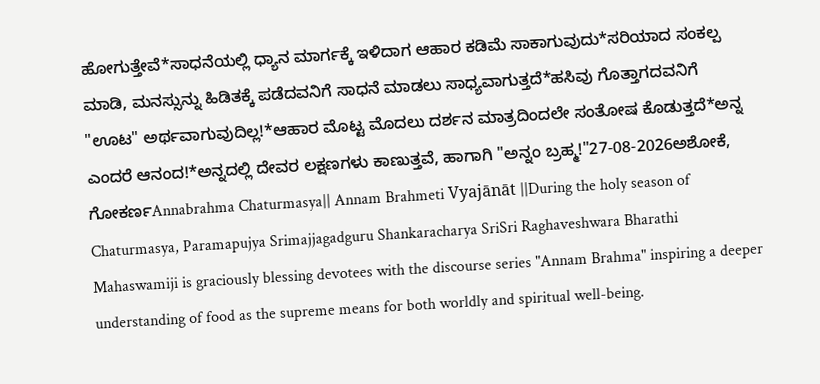ಹೋಗುತ್ತೇವೆ*ಸಾಧನೆಯಲ್ಲಿ ಧ್ಯಾನ ಮಾರ್ಗಕ್ಕೆ ಇಳಿದಾಗ ಆಹಾರ ಕಡಿಮೆ ಸಾಕಾಗುವುದು*ಸರಿಯಾದ ಸಂಕಲ್ಪ ಮಾಡಿ, ಮನಸ್ಸುನ್ನು ಹಿಡಿತಕ್ಕೆ ಪಡೆದವನಿಗೆ ಸಾಧನೆ ಮಾಡಲು ಸಾಧ್ಯವಾಗುತ್ತದೆ*ಹಸಿವು ಗೊತ್ತಾಗದವನಿಗೆ "ಊಟ" ಅರ್ಥವಾಗುವುದಿಲ್ಲ!*ಆಹಾರ ಮೊಟ್ಟ ಮೊದಲು ದರ್ಶನ ಮಾತ್ರದಿಂದಲೇ ಸಂತೋಷ ಕೊಡುತ್ತದೆ*ಅನ್ನ ಎಂದರೆ ಆನಂದ!*ಅನ್ನದಲ್ಲಿ ದೇವರ ಲಕ್ಷಣಗಳು ಕಾಣುತ್ತವೆ, ಹಾಗಾಗಿ "ಅನ್ನಂ ಬ್ರಹ್ಮ!"27-08-2026ಅಶೋಕೆ, ಗೋಕರ್ಣAnnabrahma Chaturmasya|| Annam Brahmeti Vyajānāt ||During the holy season of Chaturmasya, Paramapujya Srimajjagadguru Shankaracharya SriSri Raghaveshwara Bharathi Mahaswamiji is graciously blessing devotees with the discourse series "Annam Brahma" inspiring a deeper understanding of food as the supreme means for both worldly and spiritual well-being.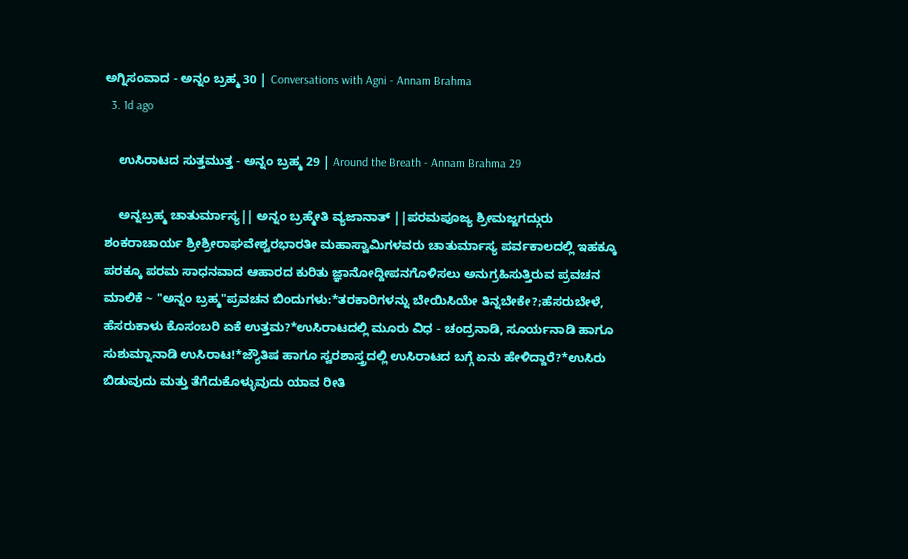ಅಗ್ನಿಸಂವಾದ - ಅನ್ನಂ ಬ್ರಹ್ಮ 30 | Conversations with Agni - Annam Brahma
  3. 1d ago

    ಉಸಿರಾಟದ ಸುತ್ತಮುತ್ತ - ಅನ್ನಂ ಬ್ರಹ್ಮ 29 | Around the Breath - Annam Brahma 29

    ಅನ್ನಬ್ರಹ್ಮ ಚಾತುರ್ಮಾಸ್ಯ|| ಅನ್ನಂ ಬ್ರಹ್ಮೇತಿ ವ್ಯಜಾನಾತ್ ||ಪರಮಪೂಜ್ಯ ಶ್ರೀಮಜ್ಜಗದ್ಗುರು ಶಂಕರಾಚಾರ್ಯ ಶ್ರೀಶ್ರೀರಾಘವೇಶ್ವರಭಾರತೀ ಮಹಾಸ್ವಾಮಿಗಳವರು ಚಾತುರ್ಮಾಸ್ಯ ಪರ್ವಕಾಲದಲ್ಲಿ ಇಹಕ್ಕೂ ಪರಕ್ಕೂ ಪರಮ ಸಾಧನವಾದ ಆಹಾರದ ಕುರಿತು ಜ್ಞಾನೋದ್ದೀಪನಗೊಳಿಸಲು ಅನುಗ್ರಹಿಸುತ್ತಿರುವ ಪ್ರವಚನ ಮಾಲಿಕೆ ~ "ಅನ್ನಂ ಬ್ರಹ್ಮ"ಪ್ರವಚನ ಬಿಂದುಗಳು:*ತರಕಾರಿಗಳನ್ನು ಬೇಯಿಸಿಯೇ ತಿನ್ನಬೇಕೇ?;ಹೆಸರುಬೇಳೆ, ಹೆಸರುಕಾಳು ಕೊಸಂಬರಿ ಏಕೆ ಉತ್ತಮ?*ಉಸಿರಾಟದಲ್ಲಿ ಮೂರು ವಿಧ - ಚಂದ್ರನಾಡಿ, ಸೂರ್ಯನಾಡಿ ಹಾಗೂ ಸುಶುಮ್ನಾನಾಡಿ ಉಸಿರಾಟ!*ಜ್ಯೌತಿಷ ಹಾಗೂ ಸ್ವರಶಾಸ್ತ್ರದಲ್ಲಿ ಉಸಿರಾಟದ ಬಗ್ಗೆ ಏನು ಹೇಳಿದ್ದಾರೆ?*ಉಸಿರು ಬಿಡುವುದು ಮತ್ತು ತೆಗೆದುಕೊಳ್ಳುವುದು ಯಾವ ರೀತಿ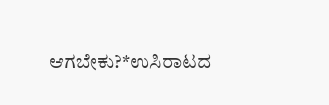ಆಗಬೇಕು?*ಉಸಿರಾಟದ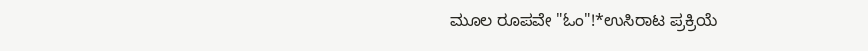ಮೂಲ ರೂಪವೇ "ಓಂ"!*ಉಸಿರಾಟ ಪ್ರಕ್ರಿಯೆ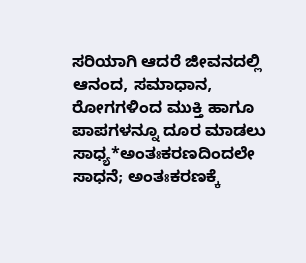ಸರಿಯಾಗಿ ಆದರೆ ಜೀವನದಲ್ಲಿ ಆನಂದ, ಸಮಾಧಾನ, ರೋಗಗಳಿಂದ ಮುಕ್ತಿ ಹಾಗೂ ಪಾಪಗಳನ್ನೂ ದೂರ ಮಾಡಲು ಸಾಧ್ಯ*ಅಂತಃಕರಣದಿಂದಲೇ ಸಾಧನೆ; ಅಂತಃಕರಣಕ್ಕೆ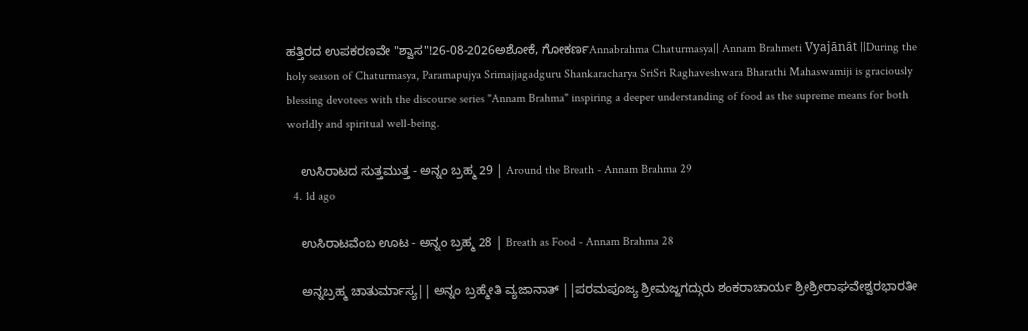ಹತ್ತಿರದ ಉಪಕರಣವೇ "ಶ್ವಾಸ"!26-08-2026ಅಶೋಕೆ, ಗೋಕರ್ಣAnnabrahma Chaturmasya|| Annam Brahmeti Vyajānāt ||During the holy season of Chaturmasya, Paramapujya Srimajjagadguru Shankaracharya SriSri Raghaveshwara Bharathi Mahaswamiji is graciously blessing devotees with the discourse series "Annam Brahma" inspiring a deeper understanding of food as the supreme means for both worldly and spiritual well-being.

    ಉಸಿರಾಟದ ಸುತ್ತಮುತ್ತ - ಅನ್ನಂ ಬ್ರಹ್ಮ 29 | Around the Breath - Annam Brahma 29
  4. 1d ago

    ಉಸಿರಾಟವೆಂಬ ಊಟ - ಅನ್ನಂ ಬ್ರಹ್ಮ 28 | Breath as Food - Annam Brahma 28

    ಅನ್ನಬ್ರಹ್ಮ ಚಾತುರ್ಮಾಸ್ಯ|| ಅನ್ನಂ ಬ್ರಹ್ಮೇತಿ ವ್ಯಜಾನಾತ್ ||ಪರಮಪೂಜ್ಯ ಶ್ರೀಮಜ್ಜಗದ್ಗುರು ಶಂಕರಾಚಾರ್ಯ ಶ್ರೀಶ್ರೀರಾಘವೇಶ್ವರಭಾರತೀ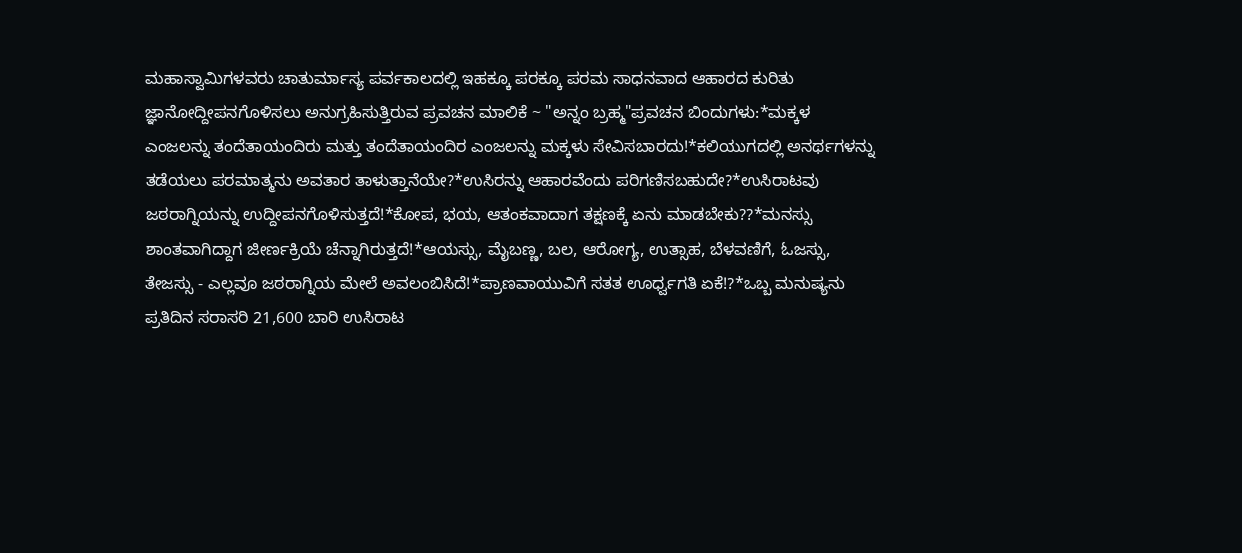ಮಹಾಸ್ವಾಮಿಗಳವರು ಚಾತುರ್ಮಾಸ್ಯ ಪರ್ವಕಾಲದಲ್ಲಿ ಇಹಕ್ಕೂ ಪರಕ್ಕೂ ಪರಮ ಸಾಧನವಾದ ಆಹಾರದ ಕುರಿತು ಜ್ಞಾನೋದ್ದೀಪನಗೊಳಿಸಲು ಅನುಗ್ರಹಿಸುತ್ತಿರುವ ಪ್ರವಚನ ಮಾಲಿಕೆ ~ "ಅನ್ನಂ ಬ್ರಹ್ಮ"ಪ್ರವಚನ ಬಿಂದುಗಳು:*ಮಕ್ಕಳ ಎಂಜಲನ್ನು ತಂದೆತಾಯಂದಿರು ಮತ್ತು ತಂದೆತಾಯಂದಿರ ಎಂಜಲನ್ನು ಮಕ್ಕಳು ಸೇವಿಸಬಾರದು!*ಕಲಿಯುಗದಲ್ಲಿ ಅನರ್ಥಗಳನ್ನು ತಡೆಯಲು ಪರಮಾತ್ಮನು ಅವತಾರ ತಾಳುತ್ತಾನೆಯೇ?*ಉಸಿರನ್ನು ಆಹಾರವೆಂದು ಪರಿಗಣಿಸಬಹುದೇ?*ಉಸಿರಾಟವು ಜಠರಾಗ್ನಿಯನ್ನು ಉದ್ದೀಪನಗೊಳಿಸುತ್ತದೆ!*ಕೋಪ, ಭಯ, ಆತಂಕವಾದಾಗ ತಕ್ಷಣಕ್ಕೆ ಏನು ಮಾಡಬೇಕು??*ಮನಸ್ಸು ಶಾಂತವಾಗಿದ್ದಾಗ ಜೀರ್ಣಕ್ರಿಯೆ ಚೆನ್ನಾಗಿರುತ್ತದೆ!*ಆಯಸ್ಸು, ಮೈಬಣ್ಣ, ಬಲ, ಆರೋಗ್ಯ, ಉತ್ಸಾಹ, ಬೆಳವಣಿಗೆ, ಓಜಸ್ಸು, ತೇಜಸ್ಸು - ಎಲ್ಲವೂ ಜಠರಾಗ್ನಿಯ ಮೇಲೆ ಅವಲಂಬಿಸಿದೆ!*ಪ್ರಾಣವಾಯುವಿಗೆ ಸತತ ಊರ್ಧ್ವಗತಿ ಏಕೆ!?*ಒಬ್ಬ ಮನುಷ್ಯನು ಪ್ರತಿದಿನ ಸರಾಸರಿ 21,600 ಬಾರಿ ಉಸಿರಾಟ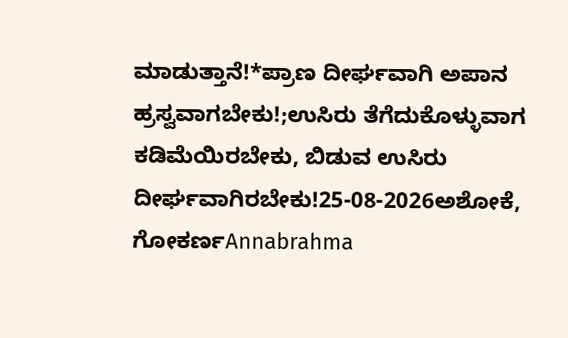ಮಾಡುತ್ತಾನೆ!*ಪ್ರಾಣ ದೀರ್ಘವಾಗಿ ಅಪಾನ ಹ್ರಸ್ವವಾಗಬೇಕು!;ಉಸಿರು ತೆಗೆದುಕೊಳ್ಳುವಾಗ ಕಡಿಮೆಯಿರಬೇಕು, ಬಿಡುವ ಉಸಿರು ದೀರ್ಘವಾಗಿರಬೇಕು!25-08-2026ಅಶೋಕೆ, ಗೋಕರ್ಣAnnabrahma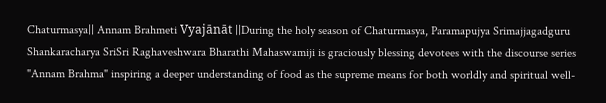Chaturmasya|| Annam Brahmeti Vyajānāt ||During the holy season of Chaturmasya, Paramapujya Srimajjagadguru Shankaracharya SriSri Raghaveshwara Bharathi Mahaswamiji is graciously blessing devotees with the discourse series "Annam Brahma" inspiring a deeper understanding of food as the supreme means for both worldly and spiritual well-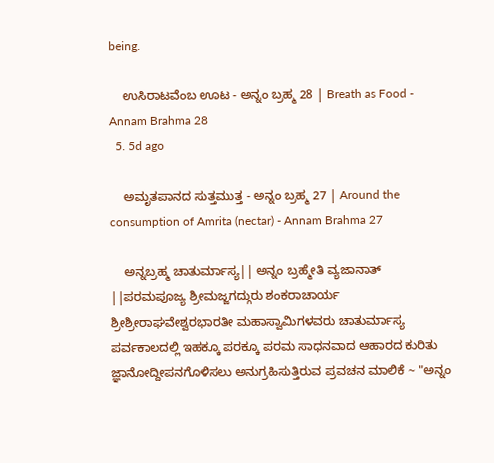being.

    ಉಸಿರಾಟವೆಂಬ ಊಟ - ಅನ್ನಂ ಬ್ರಹ್ಮ 28 | Breath as Food - Annam Brahma 28
  5. 5d ago

    ಅಮೃತಪಾನದ ಸುತ್ತಮುತ್ತ - ಅನ್ನಂ ಬ್ರಹ್ಮ 27 | Around the consumption of Amrita (nectar) - Annam Brahma 27

    ಅನ್ನಬ್ರಹ್ಮ ಚಾತುರ್ಮಾಸ್ಯ|| ಅನ್ನಂ ಬ್ರಹ್ಮೇತಿ ವ್ಯಜಾನಾತ್ ||ಪರಮಪೂಜ್ಯ ಶ್ರೀಮಜ್ಜಗದ್ಗುರು ಶಂಕರಾಚಾರ್ಯ ಶ್ರೀಶ್ರೀರಾಘವೇಶ್ವರಭಾರತೀ ಮಹಾಸ್ವಾಮಿಗಳವರು ಚಾತುರ್ಮಾಸ್ಯ ಪರ್ವಕಾಲದಲ್ಲಿ ಇಹಕ್ಕೂ ಪರಕ್ಕೂ ಪರಮ ಸಾಧನವಾದ ಆಹಾರದ ಕುರಿತು ಜ್ಞಾನೋದ್ದೀಪನಗೊಳಿಸಲು ಅನುಗ್ರಹಿಸುತ್ತಿರುವ ಪ್ರವಚನ ಮಾಲಿಕೆ ~ "ಅನ್ನಂ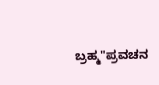ಬ್ರಹ್ಮ"ಪ್ರವಚನ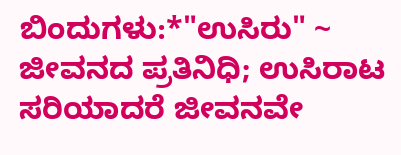ಬಿಂದುಗಳು:*"ಉಸಿರು" ~ ಜೀವನದ ಪ್ರತಿನಿಧಿ; ಉಸಿರಾಟ ಸರಿಯಾದರೆ ಜೀವನವೇ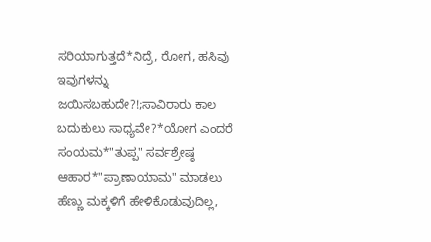ಸರಿಯಾಗುತ್ತದೆ*ನಿದ್ರೆ, ರೋಗ, ಹಸಿವು ಇವುಗಳನ್ನು ಜಯಿಸಬಹುದೇ?!;ಸಾವಿರಾರು ಕಾಲ ಬದುಕುಲು ಸಾಧ್ಯವೇ?*ಯೋಗ ಎಂದರೆ ಸಂಯಮ*"ತುಪ್ಪ" ಸರ್ವಶ್ರೇಷ್ಠ ಆಹಾರ*"ಪ್ರಾಣಾಯಾಮ" ಮಾಡಲು ಹೆಣ್ಣು ಮಕ್ಕಳಿಗೆ ಹೇಳಿಕೊಡುವುದಿಲ್ಲ,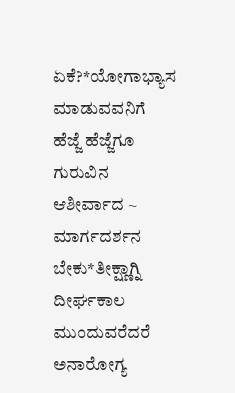ಏಕೆ?*ಯೋಗಾಭ್ಯಾಸ ಮಾಡುವವನಿಗೆ ಹೆಜ್ಜೆ ಹೆಜ್ಜೆಗೂ ಗುರುವಿನ ಆಶೀರ್ವಾದ ~ ಮಾರ್ಗದರ್ಶನ ಬೇಕು*ತೀಕ್ಷ್ಣಾಗ್ನಿ ದೀರ್ಘಕಾಲ ಮುಂದುವರೆದರೆ ಅನಾರೋಗ್ಯ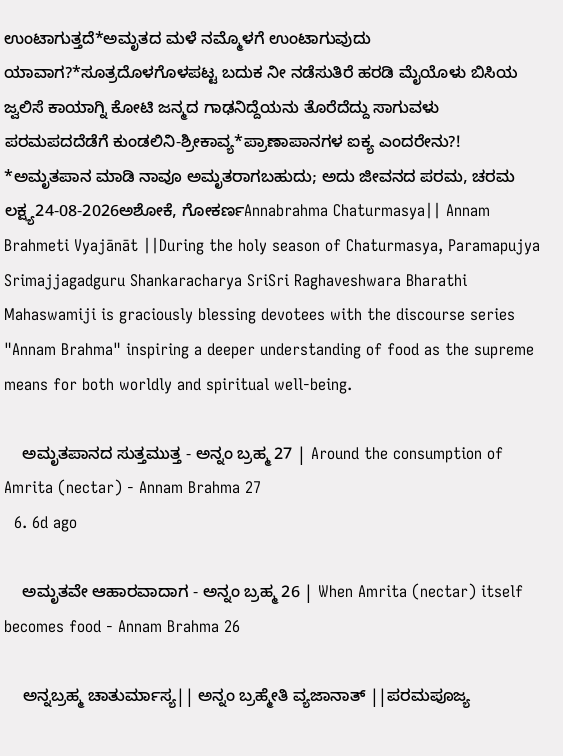ಉಂಟಾಗುತ್ತದೆ*ಅಮೃತದ ಮಳೆ ನಮ್ಮೊಳಗೆ ಉಂಟಾಗುವುದು ಯಾವಾಗ?*ಸೂತ್ರದೊಳಗೊಳಪಟ್ಟ ಬದುಕ ನೀ ನಡೆಸುತಿರೆ ಹರಡಿ ಮೈಯೊಳು ಬಿಸಿಯ ಜ್ವಲಿಸೆ ಕಾಯಾಗ್ನಿ ಕೋಟಿ ಜನ್ಮದ ಗಾಢನಿದ್ದೆಯನು ತೊರೆದೆದ್ದು ಸಾಗುವಳು ಪರಮಪದದೆಡೆಗೆ ಕುಂಡಲಿನಿ-ಶ್ರೀಕಾವ್ಯ*ಪ್ರಾಣಾಪಾನಗಳ ಐಕ್ಯ ಎಂದರೇನು?! *ಅಮೃತಪಾನ ಮಾಡಿ ನಾವೂ ಅಮೃತರಾಗಬಹುದು; ಅದು ಜೀವನದ ಪರಮ, ಚರಮ ಲಕ್ಷ್ಯ24-08-2026ಅಶೋಕೆ, ಗೋಕರ್ಣAnnabrahma Chaturmasya|| Annam Brahmeti Vyajānāt ||During the holy season of Chaturmasya, Paramapujya Srimajjagadguru Shankaracharya SriSri Raghaveshwara Bharathi Mahaswamiji is graciously blessing devotees with the discourse series "Annam Brahma" inspiring a deeper understanding of food as the supreme means for both worldly and spiritual well-being.

    ಅಮೃತಪಾನದ ಸುತ್ತಮುತ್ತ - ಅನ್ನಂ ಬ್ರಹ್ಮ 27 | Around the consumption of Amrita (nectar) - Annam Brahma 27
  6. 6d ago

    ಅಮೃತವೇ ಆಹಾರವಾದಾಗ - ಅನ್ನಂ ಬ್ರಹ್ಮ 26 | When Amrita (nectar) itself becomes food - Annam Brahma 26

    ಅನ್ನಬ್ರಹ್ಮ ಚಾತುರ್ಮಾಸ್ಯ|| ಅನ್ನಂ ಬ್ರಹ್ಮೇತಿ ವ್ಯಜಾನಾತ್ ||ಪರಮಪೂಜ್ಯ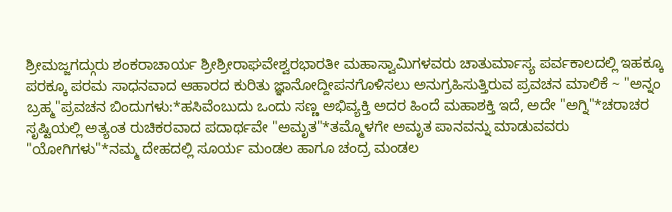ಶ್ರೀಮಜ್ಜಗದ್ಗುರು ಶಂಕರಾಚಾರ್ಯ ಶ್ರೀಶ್ರೀರಾಘವೇಶ್ವರಭಾರತೀ ಮಹಾಸ್ವಾಮಿಗಳವರು ಚಾತುರ್ಮಾಸ್ಯ ಪರ್ವಕಾಲದಲ್ಲಿ ಇಹಕ್ಕೂ ಪರಕ್ಕೂ ಪರಮ ಸಾಧನವಾದ ಆಹಾರದ ಕುರಿತು ಜ್ಞಾನೋದ್ದೀಪನಗೊಳಿಸಲು ಅನುಗ್ರಹಿಸುತ್ತಿರುವ ಪ್ರವಚನ ಮಾಲಿಕೆ ~ "ಅನ್ನಂ ಬ್ರಹ್ಮ"ಪ್ರವಚನ ಬಿಂದುಗಳು:*ಹಸಿವೆಂಬುದು ಒಂದು ಸಣ್ಣ ಅಭಿವ್ಯಕ್ತಿ ಅದರ ಹಿಂದೆ ಮಹಾಶಕ್ತಿ ಇದೆ, ಅದೇ "ಅಗ್ನಿ"*ಚರಾಚರ ಸೃಷ್ಟಿಯಲ್ಲಿ ಅತ್ಯಂತ ರುಚಿಕರವಾದ ಪದಾರ್ಥವೇ "ಅಮೃತ"*ತಮ್ಮೊಳಗೇ ಅಮೃತ ಪಾನವನ್ನು ಮಾಡುವವರು "ಯೋಗಿಗಳು"*ನಮ್ಮ ದೇಹದಲ್ಲಿ ಸೂರ್ಯ ಮಂಡಲ ಹಾಗೂ ಚಂದ್ರ ಮಂಡಲ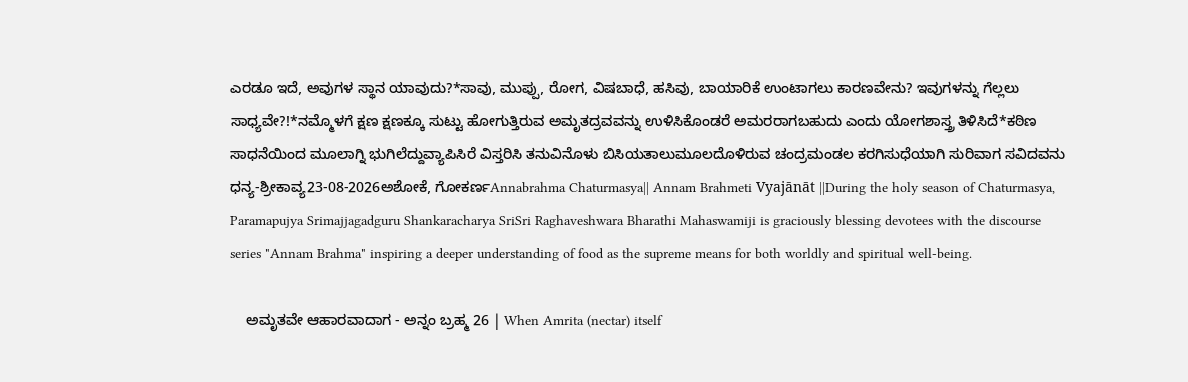ಎರಡೂ ಇದೆ, ಅವುಗಳ ಸ್ಥಾನ ಯಾವುದು?*ಸಾವು, ಮುಪ್ಪು, ರೋಗ, ವಿಷಬಾಧೆ, ಹಸಿವು, ಬಾಯಾರಿಕೆ ಉಂಟಾಗಲು ಕಾರಣವೇನು? ಇವುಗಳನ್ನು ಗೆಲ್ಲಲು ಸಾಧ್ಯವೇ?!*ನಮ್ಮೊಳಗೆ ಕ್ಷಣ ಕ್ಷಣಕ್ಕೂ ಸುಟ್ಟು ಹೋಗುತ್ತಿರುವ ಅಮೃತದ್ರವವನ್ನು ಉಳಿಸಿಕೊಂಡರೆ ಅಮರರಾಗಬಹುದು ಎಂದು ಯೋಗಶಾಸ್ತ್ರ ತಿಳಿಸಿದೆ*ಕಠಿಣ ಸಾಧನೆಯಿಂದ ಮೂಲಾಗ್ನಿ ಭುಗಿಲೆದ್ದುವ್ಯಾಪಿಸಿರೆ ವಿಸ್ತರಿಸಿ ತನುವಿನೊಳು ಬಿಸಿಯತಾಲುಮೂಲದೊಳಿರುವ ಚಂದ್ರಮಂಡಲ ಕರಗಿಸುಧೆಯಾಗಿ ಸುರಿವಾಗ ಸವಿದವನು ಧನ್ಯ-ಶ್ರೀಕಾವ್ಯ23-08-2026ಅಶೋಕೆ, ಗೋಕರ್ಣAnnabrahma Chaturmasya|| Annam Brahmeti Vyajānāt ||During the holy season of Chaturmasya, Paramapujya Srimajjagadguru Shankaracharya SriSri Raghaveshwara Bharathi Mahaswamiji is graciously blessing devotees with the discourse series "Annam Brahma" inspiring a deeper understanding of food as the supreme means for both worldly and spiritual well-being.

    ಅಮೃತವೇ ಆಹಾರವಾದಾಗ - ಅನ್ನಂ ಬ್ರಹ್ಮ 26 | When Amrita (nectar) itself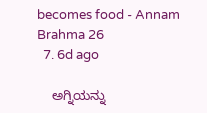becomes food - Annam Brahma 26
  7. 6d ago

    ಅಗ್ನಿಯನ್ನು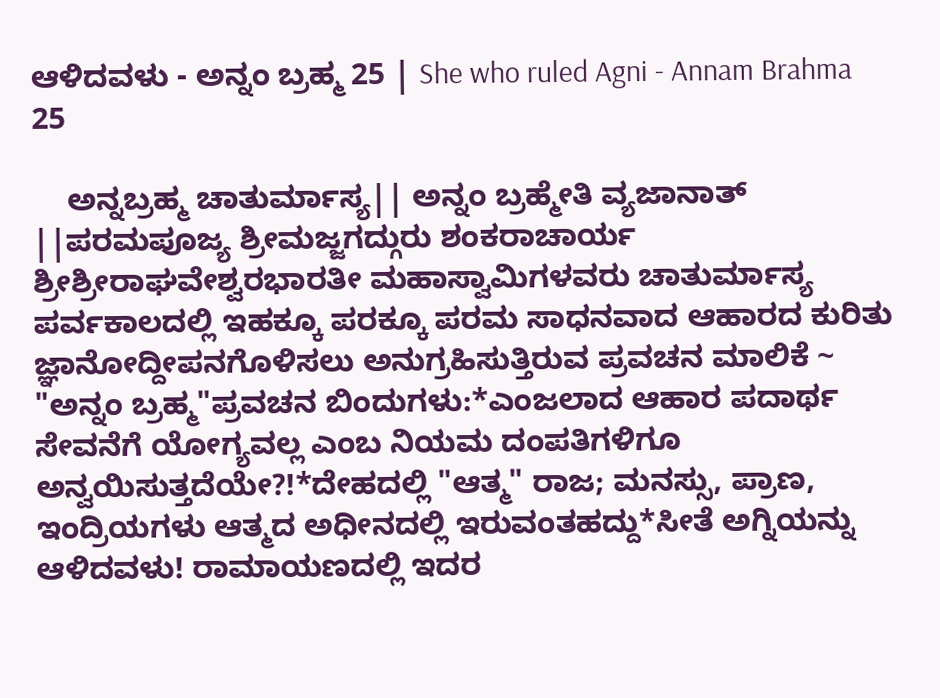ಆಳಿದವಳು - ಅನ್ನಂ ಬ್ರಹ್ಮ 25 | She who ruled Agni - Annam Brahma 25

    ಅನ್ನಬ್ರಹ್ಮ ಚಾತುರ್ಮಾಸ್ಯ|| ಅನ್ನಂ ಬ್ರಹ್ಮೇತಿ ವ್ಯಜಾನಾತ್ ||ಪರಮಪೂಜ್ಯ ಶ್ರೀಮಜ್ಜಗದ್ಗುರು ಶಂಕರಾಚಾರ್ಯ ಶ್ರೀಶ್ರೀರಾಘವೇಶ್ವರಭಾರತೀ ಮಹಾಸ್ವಾಮಿಗಳವರು ಚಾತುರ್ಮಾಸ್ಯ ಪರ್ವಕಾಲದಲ್ಲಿ ಇಹಕ್ಕೂ ಪರಕ್ಕೂ ಪರಮ ಸಾಧನವಾದ ಆಹಾರದ ಕುರಿತು ಜ್ಞಾನೋದ್ದೀಪನಗೊಳಿಸಲು ಅನುಗ್ರಹಿಸುತ್ತಿರುವ ಪ್ರವಚನ ಮಾಲಿಕೆ ~ "ಅನ್ನಂ ಬ್ರಹ್ಮ"ಪ್ರವಚನ ಬಿಂದುಗಳು:*ಎಂಜಲಾದ ಆಹಾರ ಪದಾರ್ಥ ಸೇವನೆಗೆ ಯೋಗ್ಯವಲ್ಲ ಎಂಬ ನಿಯಮ ದಂಪತಿಗಳಿಗೂ ಅನ್ವಯಿಸುತ್ತದೆಯೇ?!*ದೇಹದಲ್ಲಿ "ಆತ್ಮ" ರಾಜ; ಮನಸ್ಸು, ಪ್ರಾಣ, ಇಂದ್ರಿಯಗಳು ಆತ್ಮದ ಅಧೀನದಲ್ಲಿ ಇರುವಂತಹದ್ದು*ಸೀತೆ ಅಗ್ನಿಯನ್ನು ಆಳಿದವಳು! ರಾಮಾಯಣದಲ್ಲಿ ಇದರ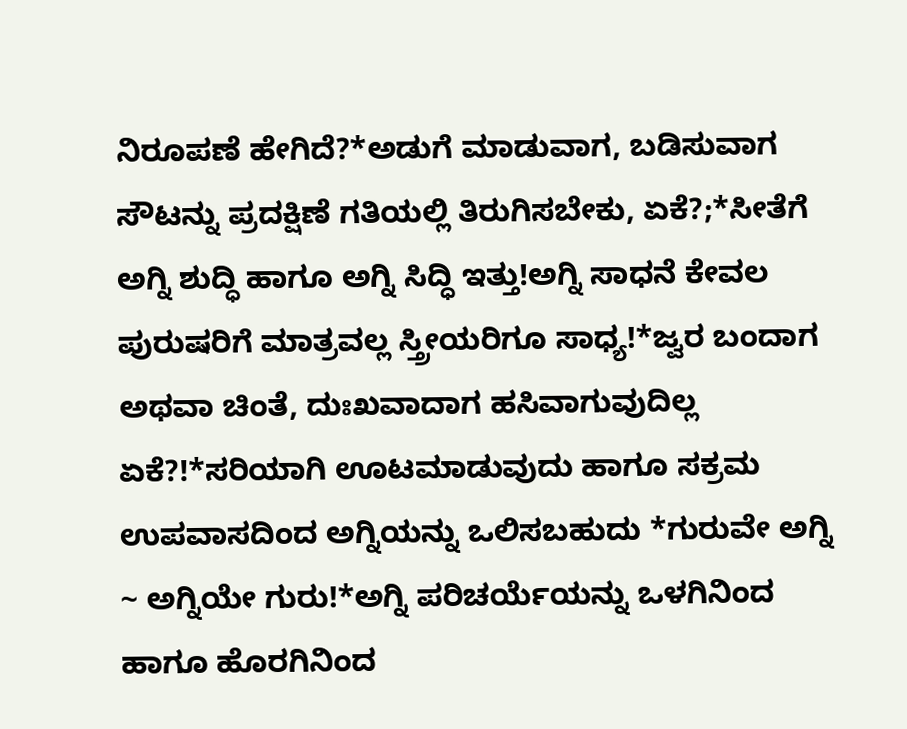ನಿರೂಪಣೆ ಹೇಗಿದೆ?*ಅಡುಗೆ ಮಾಡುವಾಗ, ಬಡಿಸುವಾಗ ಸೌಟನ್ನು ಪ್ರದಕ್ಷಿಣೆ ಗತಿಯಲ್ಲಿ ತಿರುಗಿಸಬೇಕು, ಏಕೆ?;*ಸೀತೆಗೆ ಅಗ್ನಿ ಶುದ್ಧಿ ಹಾಗೂ ಅಗ್ನಿ ಸಿದ್ಧಿ ಇತ್ತು!ಅಗ್ನಿ ಸಾಧನೆ ಕೇವಲ ಪುರುಷರಿಗೆ ಮಾತ್ರವಲ್ಲ ಸ್ತ್ರೀಯರಿಗೂ ಸಾಧ್ಯ!*ಜ್ವರ ಬಂದಾಗ ಅಥವಾ ಚಿಂತೆ, ದುಃಖವಾದಾಗ ಹಸಿವಾಗುವುದಿಲ್ಲ ಏಕೆ?!*ಸರಿಯಾಗಿ ಊಟಮಾಡುವುದು ಹಾಗೂ ಸಕ್ರಮ ಉಪವಾಸದಿಂದ ಅಗ್ನಿಯನ್ನು ಒಲಿಸಬಹುದು *ಗುರುವೇ ಅಗ್ನಿ ~ ಅಗ್ನಿಯೇ ಗುರು!*ಅಗ್ನಿ ಪರಿಚರ್ಯೆಯನ್ನು ಒಳಗಿನಿಂದ ಹಾಗೂ ಹೊರಗಿನಿಂದ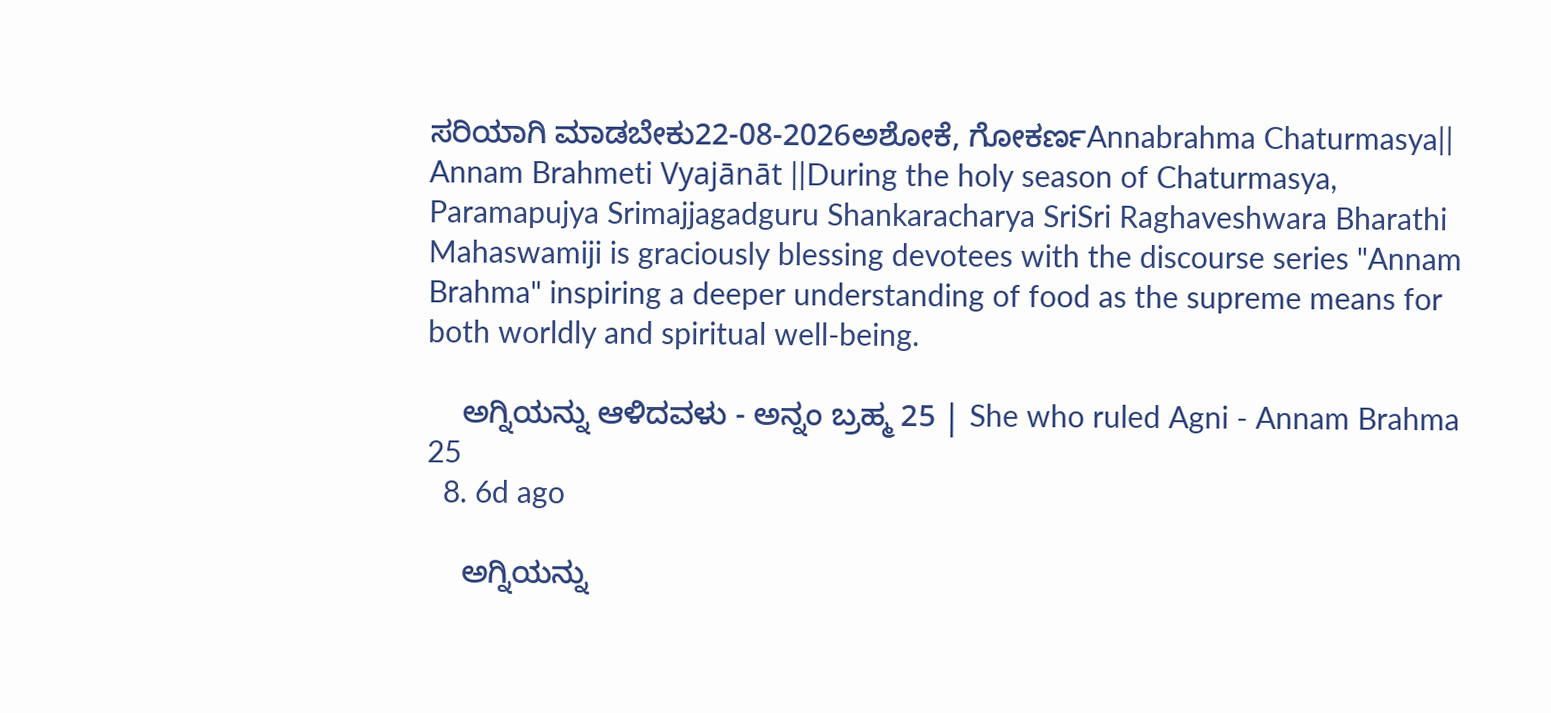ಸರಿಯಾಗಿ ಮಾಡಬೇಕು22-08-2026ಅಶೋಕೆ, ಗೋಕರ್ಣAnnabrahma Chaturmasya|| Annam Brahmeti Vyajānāt ||During the holy season of Chaturmasya, Paramapujya Srimajjagadguru Shankaracharya SriSri Raghaveshwara Bharathi Mahaswamiji is graciously blessing devotees with the discourse series "Annam Brahma" inspiring a deeper understanding of food as the supreme means for both worldly and spiritual well-being.

    ಅಗ್ನಿಯನ್ನು ಆಳಿದವಳು - ಅನ್ನಂ ಬ್ರಹ್ಮ 25 | She who ruled Agni - Annam Brahma 25
  8. 6d ago

    ಅಗ್ನಿಯನ್ನು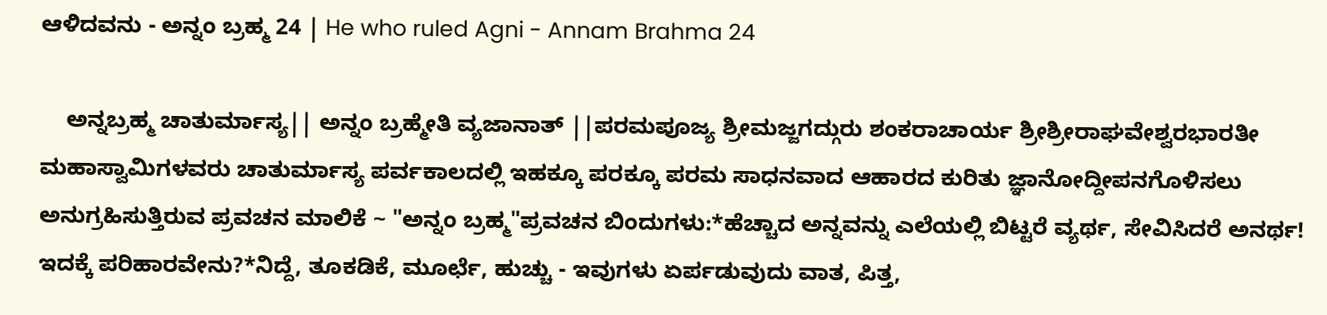ಆಳಿದವನು - ಅನ್ನಂ ಬ್ರಹ್ಮ 24 | He who ruled Agni - Annam Brahma 24

    ಅನ್ನಬ್ರಹ್ಮ ಚಾತುರ್ಮಾಸ್ಯ|| ಅನ್ನಂ ಬ್ರಹ್ಮೇತಿ ವ್ಯಜಾನಾತ್ ||ಪರಮಪೂಜ್ಯ ಶ್ರೀಮಜ್ಜಗದ್ಗುರು ಶಂಕರಾಚಾರ್ಯ ಶ್ರೀಶ್ರೀರಾಘವೇಶ್ವರಭಾರತೀ ಮಹಾಸ್ವಾಮಿಗಳವರು ಚಾತುರ್ಮಾಸ್ಯ ಪರ್ವಕಾಲದಲ್ಲಿ ಇಹಕ್ಕೂ ಪರಕ್ಕೂ ಪರಮ ಸಾಧನವಾದ ಆಹಾರದ ಕುರಿತು ಜ್ಞಾನೋದ್ದೀಪನಗೊಳಿಸಲು ಅನುಗ್ರಹಿಸುತ್ತಿರುವ ಪ್ರವಚನ ಮಾಲಿಕೆ ~ "ಅನ್ನಂ ಬ್ರಹ್ಮ"ಪ್ರವಚನ ಬಿಂದುಗಳು:*ಹೆಚ್ಚಾದ ಅನ್ನವನ್ನು ಎಲೆಯಲ್ಲಿ ಬಿಟ್ಟರೆ ವ್ಯರ್ಥ, ಸೇವಿಸಿದರೆ ಅನರ್ಥ! ಇದಕ್ಕೆ ಪರಿಹಾರವೇನು?*ನಿದ್ದೆ, ತೂಕಡಿಕೆ, ಮೂರ್ಛೆ, ಹುಚ್ಚು - ಇವುಗಳು ಏರ್ಪಡುವುದು ವಾತ, ಪಿತ್ತ,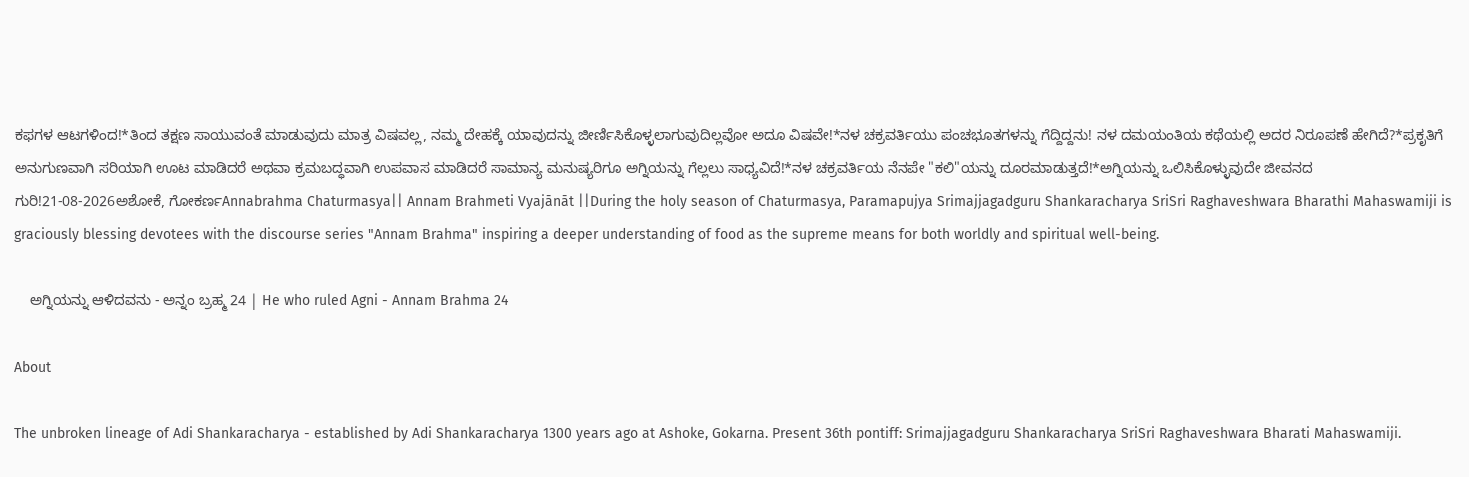ಕಫಗಳ ಆಟಗಳಿಂದ!*ತಿಂದ ತಕ್ಷಣ ಸಾಯುವಂತೆ ಮಾಡುವುದು ಮಾತ್ರ ವಿಷವಲ್ಲ, ನಮ್ಮ ದೇಹಕ್ಕೆ ಯಾವುದನ್ನು ಜೀರ್ಣಿಸಿಕೊಳ್ಳಲಾಗುವುದಿಲ್ಲವೋ ಅದೂ ವಿಷವೇ!*ನಳ ಚಕ್ರವರ್ತಿಯು ಪಂಚಭೂತಗಳನ್ನು ಗೆದ್ದಿದ್ದನು! ನಳ ದಮಯಂತಿಯ ಕಥೆಯಲ್ಲಿ ಅದರ ನಿರೂಪಣೆ ಹೇಗಿದೆ?*ಪ್ರಕೃತಿಗೆ ಅನುಗುಣವಾಗಿ ಸರಿಯಾಗಿ ಊಟ ಮಾಡಿದರೆ ಅಥವಾ ಕ್ರಮಬದ್ಧವಾಗಿ ಉಪವಾಸ ಮಾಡಿದರೆ ಸಾಮಾನ್ಯ ಮನುಷ್ಯರಿಗೂ ಅಗ್ನಿಯನ್ನು ಗೆಲ್ಲಲು ಸಾಧ್ಯವಿದೆ!*ನಳ ಚಕ್ರವರ್ತಿಯ ನೆನಪೇ "ಕಲಿ"ಯನ್ನು ದೂರಮಾಡುತ್ತದೆ!*ಅಗ್ನಿಯನ್ನು ಒಲಿಸಿಕೊಳ್ಳುವುದೇ ಜೀವನದ ಗುರಿ!21-08-2026ಅಶೋಕೆ, ಗೋಕರ್ಣAnnabrahma Chaturmasya|| Annam Brahmeti Vyajānāt ||During the holy season of Chaturmasya, Paramapujya Srimajjagadguru Shankaracharya SriSri Raghaveshwara Bharathi Mahaswamiji is graciously blessing devotees with the discourse series "Annam Brahma" inspiring a deeper understanding of food as the supreme means for both worldly and spiritual well-being.

    ಅಗ್ನಿಯನ್ನು ಆಳಿದವನು - ಅನ್ನಂ ಬ್ರಹ್ಮ 24 | He who ruled Agni - Annam Brahma 24

About

The unbroken lineage of Adi Shankaracharya - established by Adi Shankaracharya 1300 years ago at Ashoke, Gokarna. Present 36th pontiff: Srimajjagadguru Shankaracharya SriSri Raghaveshwara Bharati Mahaswamiji.